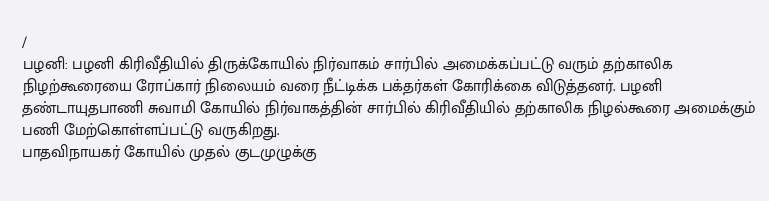/
பழனி: பழனி கிரிவீதியில் திருக்கோயில் நிர்வாகம் சார்பில் அமைக்கப்பட்டு வரும் தற்காலிக நிழற்கூரையை ரோப்கார் நிலையம் வரை நீட்டிக்க பக்தர்கள் கோரிக்கை விடுத்தனர். பழனி தண்டாயுதபாணி சுவாமி கோயில் நிர்வாகத்தின் சார்பில் கிரிவீதியில் தற்காலிக நிழல்கூரை அமைக்கும் பணி மேற்கொள்ளப்பட்டு வருகிறது.
பாதவிநாயகர் கோயில் முதல் குடமுழுக்கு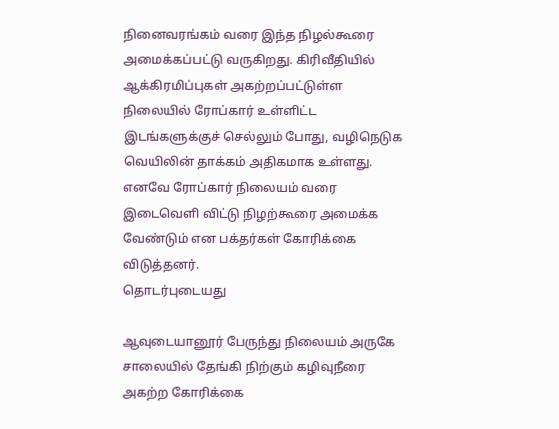நினைவரங்கம் வரை இந்த நிழல்கூரை அமைக்கப்பட்டு வருகிறது. கிரிவீதியில் ஆக்கிரமிப்புகள் அகற்றப்பட்டுள்ள நிலையில் ரோப்கார் உள்ளிட்ட இடங்களுக்குச் செல்லும் போது, வழிநெடுக வெயிலின் தாக்கம் அதிகமாக உள்ளது. எனவே ரோப்கார் நிலையம் வரை இடைவெளி விட்டு நிழற்கூரை அமைக்க வேண்டும் என பக்தர்கள் கோரிக்கை விடுத்தனர்.
தொடர்புடையது

ஆவுடையானூர் பேருந்து நிலையம் அருகே சாலையில் தேங்கி நிற்கும் கழிவுநீரை அகற்ற கோரிக்கை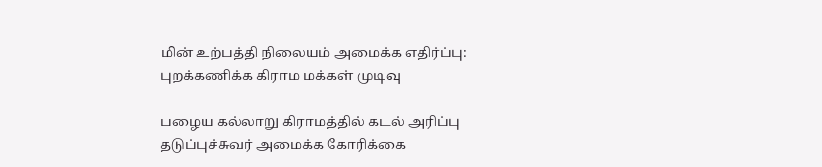மின் உற்பத்தி நிலையம் அமைக்க எதிர்ப்பு: புறக்கணிக்க கிராம மக்கள் முடிவு

பழைய கல்லாறு கிராமத்தில் கடல் அரிப்பு தடுப்புச்சுவர் அமைக்க கோரிக்கை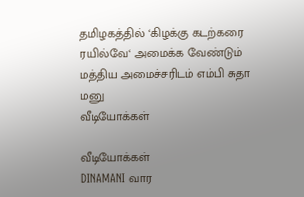தமிழகத்தில் ‘கிழக்கு கடற்கரை ரயில்வே‘ அமைக்க வேண்டும் மத்திய அமைச்சரிடம் எம்பி சுதா மனு
வீடியோக்கள்

வீடியோக்கள்
DINAMANI வார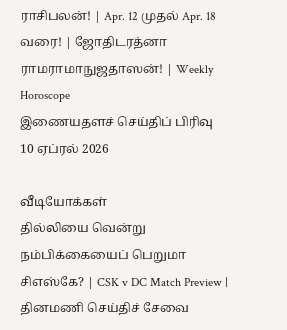ராசிபலன்! | Apr. 12 முதல் Apr. 18 வரை! | ஜோதிடரத்னா ராமராமாநுஜதாஸன்! | Weekly Horoscope
இணையதளச் செய்திப் பிரிவு
10 ஏப்ரல் 2026

வீடியோக்கள்
தில்லியை வென்று நம்பிக்கையைப் பெறுமா சிஎஸ்கே? | CSK v DC Match Preview |
தினமணி செய்திச் சேவை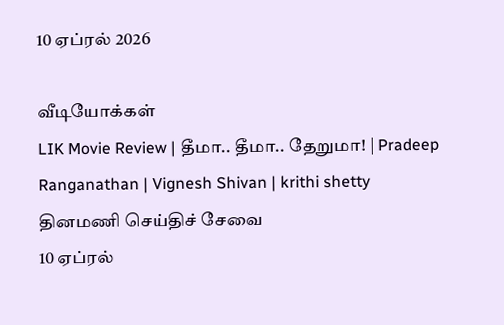10 ஏப்ரல் 2026

வீடியோக்கள்
LIK Movie Review | தீமா.. தீமா.. தேறுமா! | Pradeep Ranganathan | Vignesh Shivan | krithi shetty
தினமணி செய்திச் சேவை
10 ஏப்ரல்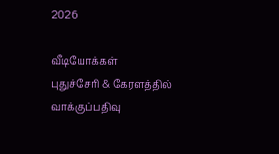2026

வீடியோக்கள்
புதுச்சேரி & கேரளத்தில் வாக்குப்பதிவு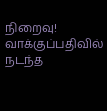நிறைவு! வாக்குப்பதிவில் நடந்த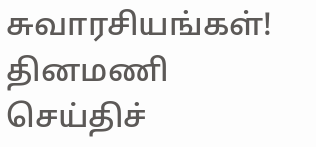சுவாரசியங்கள்!
தினமணி செய்திச்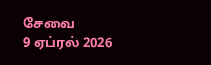சேவை
9 ஏப்ரல் 2026